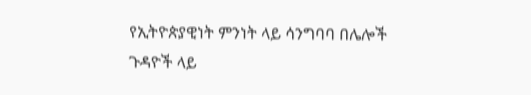የኢትዮጵያዊነት ምንነት ላይ ሳንግባባ በሌሎች ጉዳዮች ላይ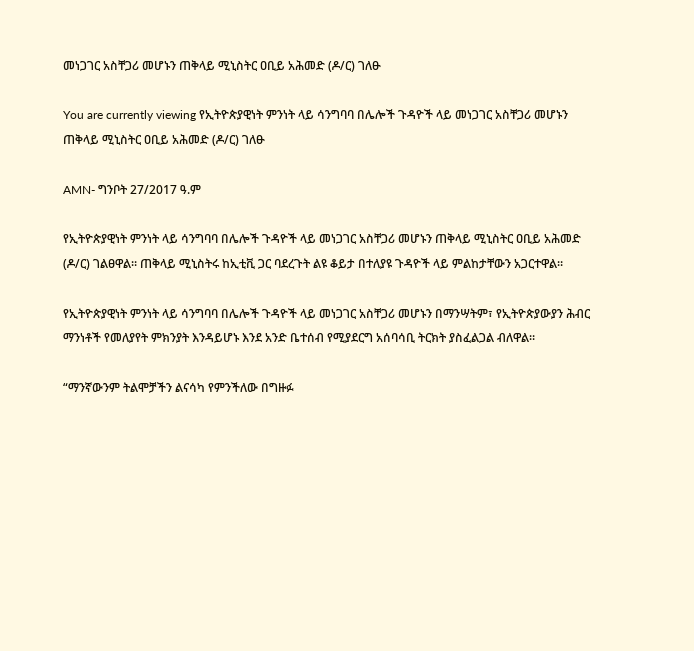መነጋገር አስቸጋሪ መሆኑን ጠቅላይ ሚኒስትር ዐቢይ አሕመድ (ዶ/ር) ገለፁ

You are currently viewing የኢትዮጵያዊነት ምንነት ላይ ሳንግባባ በሌሎች ጉዳዮች ላይ መነጋገር አስቸጋሪ መሆኑን ጠቅላይ ሚኒስትር ዐቢይ አሕመድ (ዶ/ር) ገለፁ

AMN- ግንቦት 27/2017 ዓ.ም

የኢትዮጵያዊነት ምንነት ላይ ሳንግባባ በሌሎች ጉዳዮች ላይ መነጋገር አስቸጋሪ መሆኑን ጠቅላይ ሚኒስትር ዐቢይ አሕመድ (ዶ/ር) ገልፀዋል። ጠቅላይ ሚኒስትሩ ከኢቲቪ ጋር ባደረጉት ልዩ ቆይታ በተለያዩ ጉዳዮች ላይ ምልከታቸውን አጋርተዋል።

የኢትዮጵያዊነት ምንነት ላይ ሳንግባባ በሌሎች ጉዳዮች ላይ መነጋገር አስቸጋሪ መሆኑን በማንሣትም፣ የኢትዮጵያውያን ሕብር ማንነቶች የመለያየት ምክንያት እንዳይሆኑ እንደ አንድ ቤተሰብ የሚያደርግ አሰባሳቢ ትርክት ያስፈልጋል ብለዋል።

“ማንኛውንም ትልሞቻችን ልናሳካ የምንችለው በግዙፉ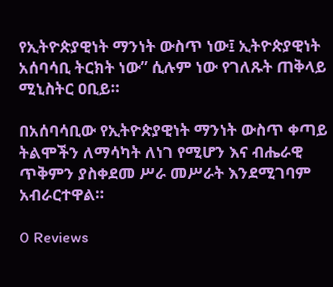የኢትዮጵያዊነት ማንነት ውስጥ ነው፤ ኢትዮጵያዊነት አሰባሳቢ ትርክት ነው” ሲሉም ነው የገለጹት ጠቅላይ ሚኒስትር ዐቢይ።

በአሰባሳቢው የኢትዮጵያዊነት ማንነት ውስጥ ቀጣይ ትልሞችን ለማሳካት ለነገ የሚሆን እና ብሔራዊ ጥቅምን ያስቀደመ ሥራ መሥራት እንደሚገባም አብራርተዋል።

0 Reviews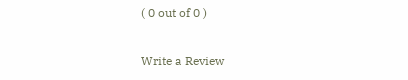( 0 out of 0 )

Write a Review